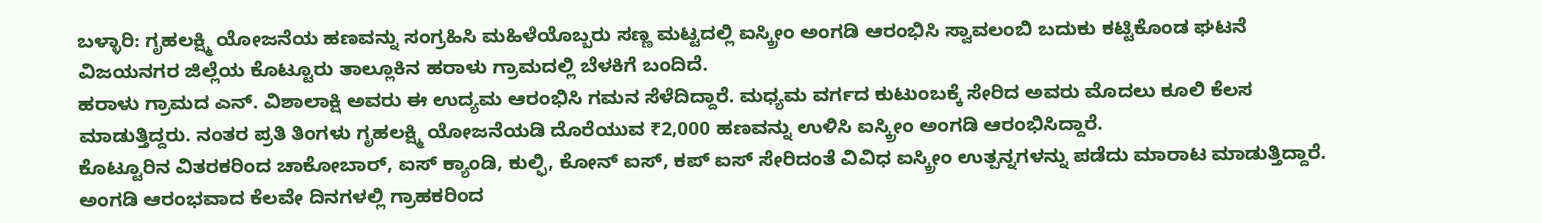ಬಳ್ಳಾರಿ: ಗೃಹಲಕ್ಷ್ಮಿ ಯೋಜನೆಯ ಹಣವನ್ನು ಸಂಗ್ರಹಿಸಿ ಮಹಿಳೆಯೊಬ್ಬರು ಸಣ್ಣ ಮಟ್ಟದಲ್ಲಿ ಐಸ್ಕ್ರೀಂ ಅಂಗಡಿ ಆರಂಭಿಸಿ ಸ್ವಾವಲಂಬಿ ಬದುಕು ಕಟ್ಟಿಕೊಂಡ ಘಟನೆ ವಿಜಯನಗರ ಜಿಲ್ಲೆಯ ಕೊಟ್ಟೂರು ತಾಲ್ಲೂಕಿನ ಹರಾಳು ಗ್ರಾಮದಲ್ಲಿ ಬೆಳಕಿಗೆ ಬಂದಿದೆ.
ಹರಾಳು ಗ್ರಾಮದ ಎನ್. ವಿಶಾಲಾಕ್ಷಿ ಅವರು ಈ ಉದ್ಯಮ ಆರಂಭಿಸಿ ಗಮನ ಸೆಳೆದಿದ್ದಾರೆ. ಮಧ್ಯಮ ವರ್ಗದ ಕುಟುಂಬಕ್ಕೆ ಸೇರಿದ ಅವರು ಮೊದಲು ಕೂಲಿ ಕೆಲಸ ಮಾಡುತ್ತಿದ್ದರು. ನಂತರ ಪ್ರತಿ ತಿಂಗಳು ಗೃಹಲಕ್ಷ್ಮಿ ಯೋಜನೆಯಡಿ ದೊರೆಯುವ ₹2,000 ಹಣವನ್ನು ಉಳಿಸಿ ಐಸ್ಕ್ರೀಂ ಅಂಗಡಿ ಆರಂಭಿಸಿದ್ದಾರೆ.
ಕೊಟ್ಟೂರಿನ ವಿತರಕರಿಂದ ಚಾಕೋಬಾರ್, ಐಸ್ ಕ್ಯಾಂಡಿ, ಕುಲ್ಫಿ, ಕೋನ್ ಐಸ್, ಕಪ್ ಐಸ್ ಸೇರಿದಂತೆ ವಿವಿಧ ಐಸ್ಕ್ರೀಂ ಉತ್ಪನ್ನಗಳನ್ನು ಪಡೆದು ಮಾರಾಟ ಮಾಡುತ್ತಿದ್ದಾರೆ. ಅಂಗಡಿ ಆರಂಭವಾದ ಕೆಲವೇ ದಿನಗಳಲ್ಲಿ ಗ್ರಾಹಕರಿಂದ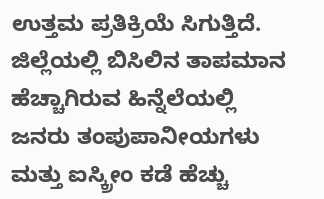ಉತ್ತಮ ಪ್ರತಿಕ್ರಿಯೆ ಸಿಗುತ್ತಿದೆ.
ಜಿಲ್ಲೆಯಲ್ಲಿ ಬಿಸಿಲಿನ ತಾಪಮಾನ ಹೆಚ್ಚಾಗಿರುವ ಹಿನ್ನೆಲೆಯಲ್ಲಿ ಜನರು ತಂಪುಪಾನೀಯಗಳು ಮತ್ತು ಐಸ್ಕ್ರೀಂ ಕಡೆ ಹೆಚ್ಚು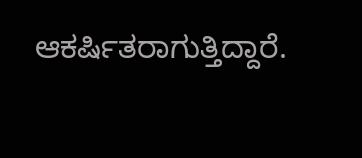ಆಕರ್ಷಿತರಾಗುತ್ತಿದ್ದಾರೆ.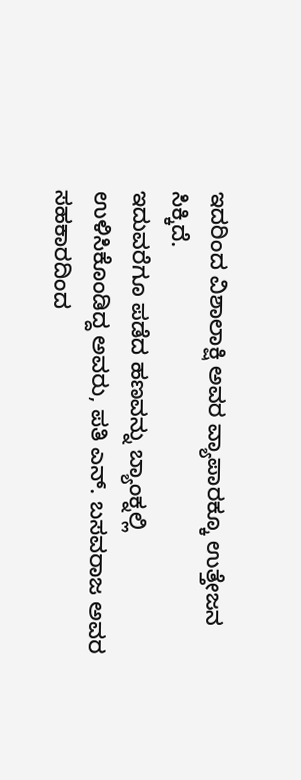ಇದರಿಂದ ವಿಶಾಲಾಕ್ಷಿ ಅವರ ವ್ಯಾಪಾರಕ್ಕೂ ಉತ್ತೇಜನ ಸಿಕ್ಕಿದೆ.
ಇದುವರೆಗೂ ಪಡೆದ ಹಣವನ್ನು ಬ್ಯಾಂಕ್ನಲ್ಲಿ ಉಳಿಸಿಕೊಂಡಿದ್ದ ಅವರು, ಪತಿ ಎನ್. ಬಸವರಾಜ ಅವರ ಸಹಕಾರದಿಂದ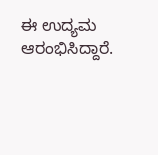ಈ ಉದ್ಯಮ ಆರಂಭಿಸಿದ್ದಾರೆ.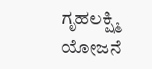ಗೃಹಲಕ್ಷ್ಮಿ ಯೋಜನೆ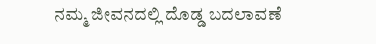ನಮ್ಮ ಜೀವನದಲ್ಲಿ ದೊಡ್ಡ ಬದಲಾವಣೆ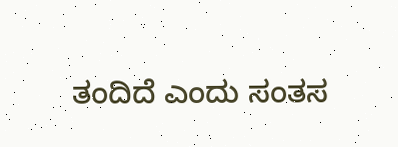ತಂದಿದೆ ಎಂದು ಸಂತಸ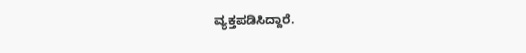ವ್ಯಕ್ತಪಡಿಸಿದ್ದಾರೆ.